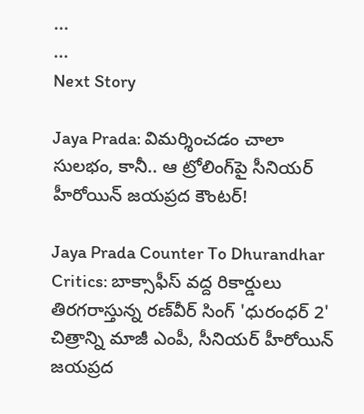...
...
Next Story

Jaya Prada: విమర్శించడం చాలా సులభం, కానీ.. ఆ ట్రోలింగ్‌పై సీనియర్ హీరోయిన్ జయప్రద కౌంటర్!

Jaya Prada Counter To Dhurandhar Critics: బాక్సాఫీస్ వద్ద రికార్డులు తిరగరాస్తున్న రణ్‌వీర్ సింగ్ 'ధురంధర్ 2' చిత్రాన్ని మాజీ ఎంపీ, సీనియర్ హీరోయిన్ జయప్రద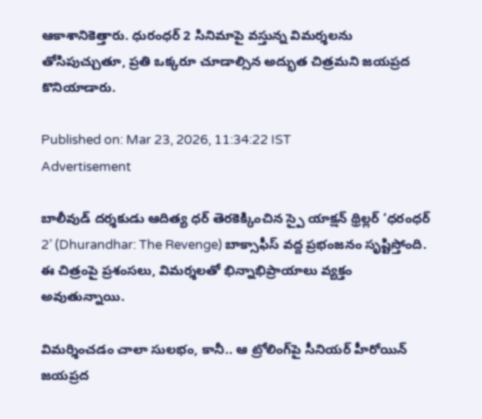ఆకాశానికెత్తారు. ధురంధర్ 2 సినిమాపై వస్తున్న విమర్శలను తోసిపుచ్చుతూ, ప్రతి ఒక్కరూ చూడాల్సిన అద్భుత చిత్రమని జయప్రద కొనియాడారు.

Published on: Mar 23, 2026, 11:34:22 IST
Advertisement

బాలీవుడ్ దర్శకుడు ఆదిత్య ధర్ తెరకెక్కించిన స్పై యాక్షన్ థ్రిల్లర్ ‘ధరంధర్ 2’ (Dhurandhar: The Revenge) బాక్సాఫీస్ వద్ద ప్రభంజనం సృష్టిస్తోంది. ఈ చిత్రంపై ప్రశంసలు, విమర్శలతో భిన్నాభిప్రాయాలు వ్యక్తం అవుతున్నాయి.

విమర్శించడం చాలా సులభం, కానీ.. ఆ ట్రోలింగ్‌పై సీనియర్ హీరోయిన్ జయప్రద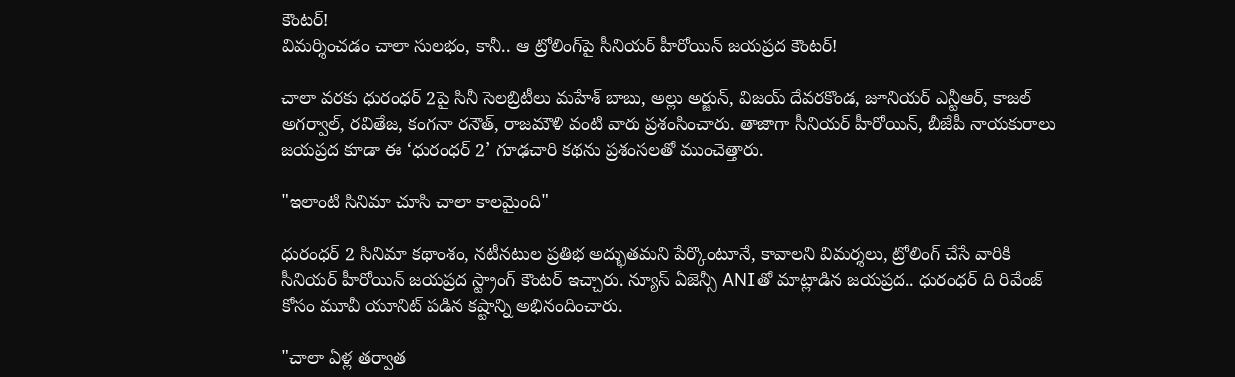కౌంటర్!
విమర్శించడం చాలా సులభం, కానీ.. ఆ ట్రోలింగ్‌పై సీనియర్ హీరోయిన్ జయప్రద కౌంటర్!

చాలా వరకు ధురంధర్ 2పై సినీ సెలబ్రిటీలు మహేశ్ బాబు, అల్లు అర్జున్, విజయ్ దేవరకొండ, జూనియర్ ఎన్టీఆర్, కాజల్ అగర్వాల్, రవితేజ, కంగనా రనౌత్, రాజమౌళి వంటి వారు ప్రశంసించారు. తాజాగా సీనియర్ హీరోయిన్, బీజేపీ నాయకురాలు జయప్రద కూడా ఈ ‘ధురంధర్ 2’ గూఢచారి కథను ప్రశంసలతో ముంచెత్తారు.

"ఇలాంటి సినిమా చూసి చాలా కాలమైంది"

ధురంధర్ 2 సినిమా కథాంశం, నటీనటుల ప్రతిభ అద్భుతమని పేర్కొంటూనే, కావాలని విమర్శలు, ట్రోలింగ్ చేసే వారికి సీనియర్ హీరోయిన్ జయప్రద స్ట్రాంగ్ కౌంటర్ ఇచ్చారు. న్యూస్ ఏజెన్సీ ANIతో మాట్లాడిన జయప్రద.. ధురంధర్ ది రివేంజ్ కోసం మూవీ యూనిట్ పడిన కష్టాన్ని అభినందించారు.

"చాలా ఏళ్ల తర్వాత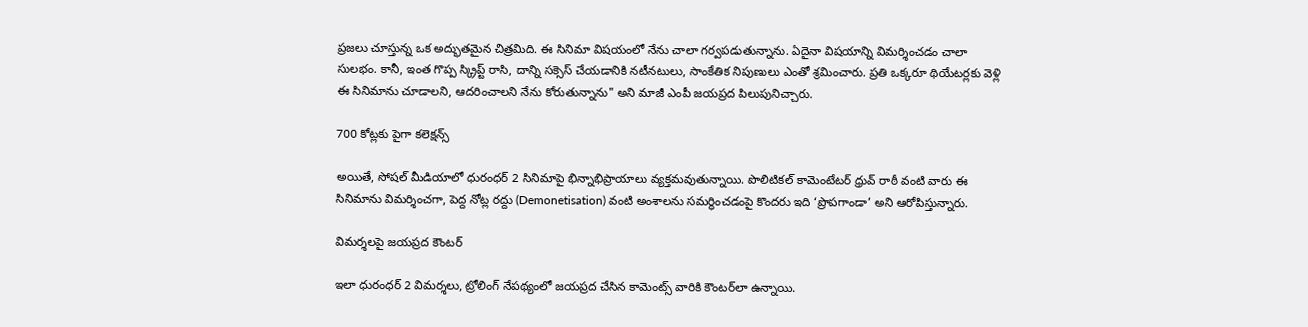ప్రజలు చూస్తున్న ఒక అద్భుతమైన చిత్రమిది. ఈ సినిమా విషయంలో నేను చాలా గర్వపడుతున్నాను. ఏదైనా విషయాన్ని విమర్శించడం చాలా సులభం. కానీ, ఇంత గొప్ప స్క్రిప్ట్ రాసి, దాన్ని సక్సెస్ చేయడానికి నటీనటులు, సాంకేతిక నిపుణులు ఎంతో శ్రమించారు. ప్రతి ఒక్కరూ థియేటర్లకు వెళ్లి ఈ సినిమాను చూడాలని, ఆదరించాలని నేను కోరుతున్నాను" అని మాజీ ఎంపీ జయప్రద పిలుపునిచ్చారు.

700 కోట్లకు పైగా కలెక్షన్స్

అయితే, సోషల్ మీడియాలో ధురంధర్ 2 సినిమాపై భిన్నాభిప్రాయాలు వ్యక్తమవుతున్నాయి. పొలిటికల్ కామెంటేటర్ ధ్రువ్ రాఠీ వంటి వారు ఈ సినిమాను విమర్శించగా, పెద్ద నోట్ల రద్దు (Demonetisation) వంటి అంశాలను సమర్థించడంపై కొందరు ఇది ‘ప్రొపగాండా’ అని ఆరోపిస్తున్నారు.

విమర్శలపై జయప్రద కౌంటర్

ఇలా ధురంధర్ 2 విమర్శలు, ట్రోలింగ్ నేపథ్యంలో జయప్రద చేసిన కామెంట్స్ వారికి కౌంటర్‌లా ఉన్నాయి.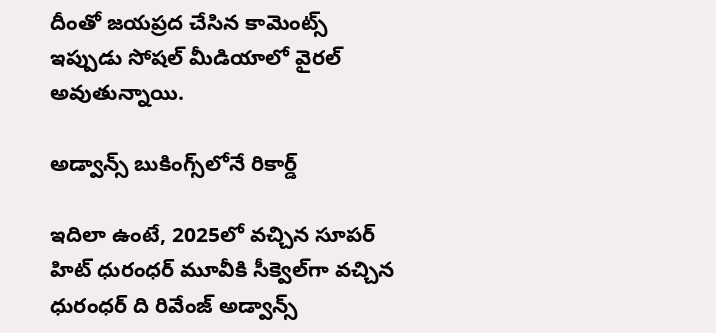దీంతో జయప్రద చేసిన కామెంట్స్ ఇప్పుడు సోషల్ మీడియాలో వైరల్ అవుతున్నాయి.

అడ్వాన్స్ బుకింగ్స్‌లోనే రికార్డ్

ఇదిలా ఉంటే, 2025లో వచ్చిన సూపర్ హిట్ ధురంధర్ మూవీకి సీక్వెల్‌గా వచ్చిన ధురంధర్ ది రివేంజ్ అడ్వాన్స్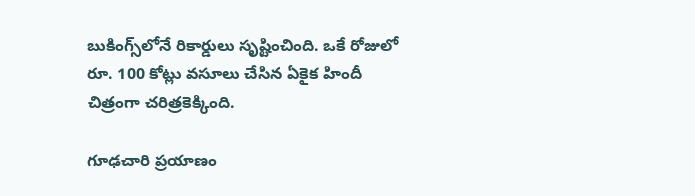బుకింగ్స్‌లోనే రికార్డులు సృష్టించింది. ఒకే రోజులో రూ. 100 కోట్లు వసూలు చేసిన ఏకైక హిందీ చిత్రంగా చరిత్రకెక్కింది.

గూఢచారి ప్రయాణం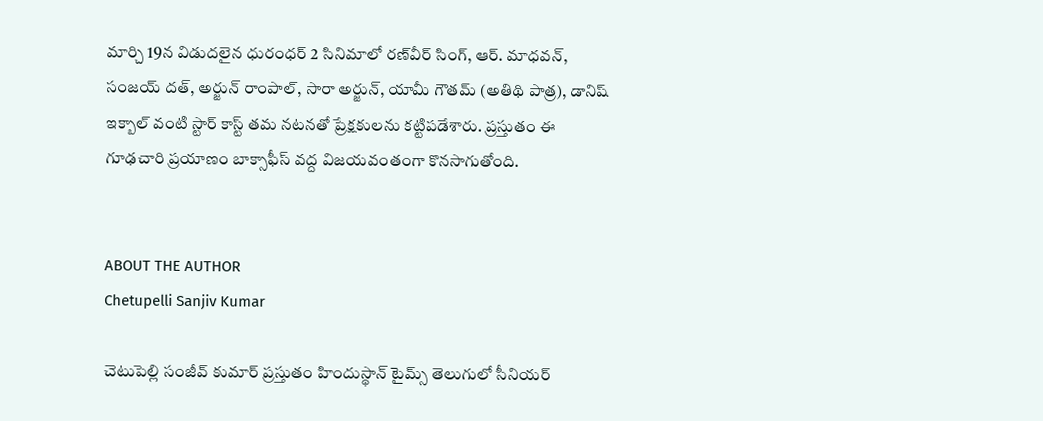మార్చి 19న విడుదలైన ధురంధర్ 2 సినిమాలో రణ్‌వీర్ సింగ్, ఆర్. మాధవన్, సంజయ్ దత్, అర్జున్ రాంపాల్, సారా అర్జున్, యామీ గౌతమ్ (అతిథి పాత్ర), డానిష్ ఇక్బాల్ వంటి స్టార్ కాస్ట్ తమ నటనతో ప్రేక్షకులను కట్టిపడేశారు. ప్రస్తుతం ఈ గూఢచారి ప్రయాణం బాక్సాఫీస్ వద్ద విజయవంతంగా కొనసాగుతోంది.


ABOUT THE AUTHOR
Chetupelli Sanjiv Kumar

చెటుపెల్లి సంజీవ్ కుమార్ ప్రస్తుతం హిందుస్థాన్ టైమ్స్ తెలుగులో సీనియర్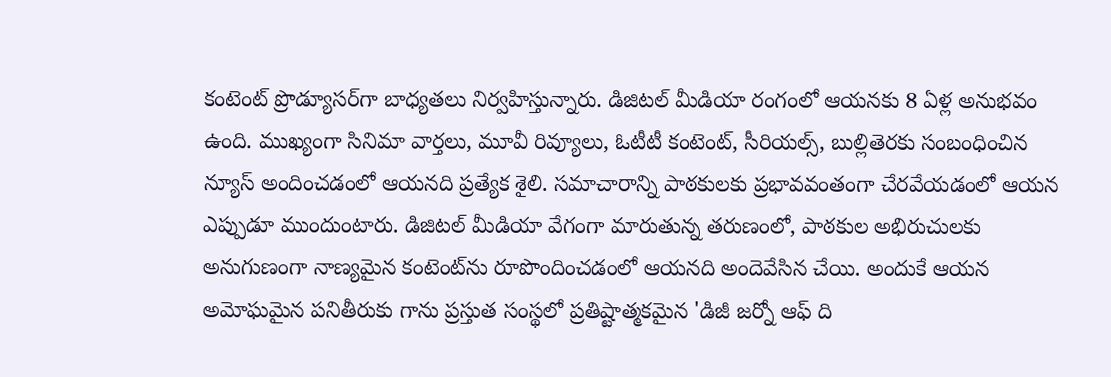కంటెంట్ ప్రొడ్యూసర్‌గా బాధ్యతలు నిర్వహిస్తున్నారు. డిజిటల్ మీడియా రంగంలో ఆయనకు 8 ఏళ్ల అనుభవం ఉంది. ముఖ్యంగా సినిమా వార్తలు, మూవీ రివ్యూలు, ఓటీటీ కంటెంట్, సీరియల్స్, బుల్లితెరకు సంబంధించిన న్యూస్ అందించడంలో ఆయనది ప్రత్యేక శైలి. సమాచారాన్ని పాఠకులకు ప్రభావవంతంగా చేరవేయడంలో ఆయన ఎప్పుడూ ముందుంటారు. డిజిటల్ మీడియా వేగంగా మారుతున్న తరుణంలో, పాఠకుల అభిరుచులకు అనుగుణంగా నాణ్యమైన కంటెంట్‌ను రూపొందించడంలో ఆయనది అందెవేసిన చేయి. అందుకే ఆయన అమోఘమైన పనితీరుకు గాను ప్రస్తుత సంస్థలో ప్రతిష్టాత్మకమైన 'డిజీ జర్నో ఆఫ్ ది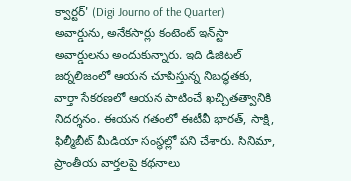క్వార్టర్' (Digi Journo of the Quarter) అవార్డును, అనేకసార్లు కంటెంట్ ఇన్‌స్టా అవార్డులను అందుకున్నారు. ఇది డిజిటల్ జర్నలిజంలో ఆయన చూపిస్తున్న నిబద్ధతకు, వార్తా సేకరణలో ఆయన పాటించే ఖచ్చితత్వానికి నిదర్శనం. ఈయన గతంలో ఈటీవీ భారత్, సాక్షి, ఫిల్మీబీట్ మీడియా సంస్థల్లో పని చేశారు. సినిమా, ప్రాంతీయ వార్తలపై కథనాలు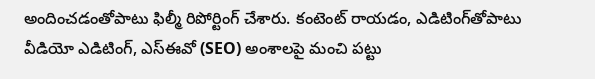అందించడంతోపాటు ఫిల్మీ రిపోర్టింగ్ చేశారు. కంటెంట్ రాయడం, ఎడిటింగ్‌తోపాటు వీడియో ఎడిటింగ్, ఎస్‌ఈవో (SEO) అంశాలపై మంచి పట్టు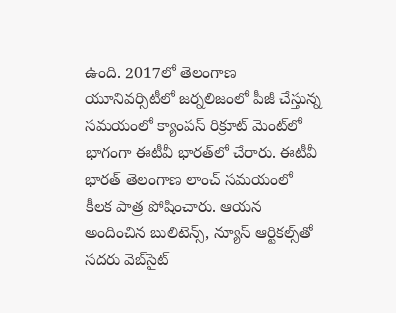ఉంది. 2017లో తెలంగాణ యూనివర్సిటీలో జర్నలిజంలో పీజీ చేస్తున్న సమయంలో క్యాంపస్ రిక్రూట్ మెంట్‌లో భాగంగా ఈటీవీ భారత్‌లో చేరారు. ఈటీవీ భారత్ తెలంగాణ లాంచ్ సమయంలో కీలక పాత్ర పోషించారు. ఆయన అందించిన బులిటెన్స్, న్యూస్ ఆర్టికల్స్‌తో సదరు వెబ్‌సైట్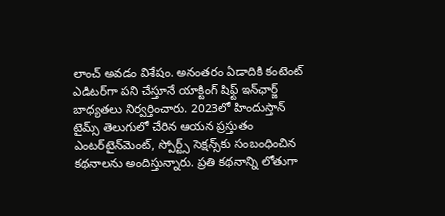లాంచ్ అవడం విశేషం. అనంతరం ఏడాదికి కంటెంట్ ఎడిటర్‌గా పని చేస్తూనే యాక్టింగ్ షిఫ్ట్ ఇన్‌ఛార్జ్ బాధ్యతలు నిర్వర్తించారు. 2023లో హిందుస్తాన్ టైమ్స్ తెలుగులో చేరిన ఆయన ప్రస్తుతం ఎంటర్‌టైన్‌మెంట్, స్పోర్ట్స్ సెక్షన్స్‌కు సంబంధించిన కథనాలను అందిస్తున్నారు. ప్రతి కథనాన్ని లోతుగా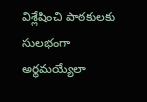విశ్లేషించి పాఠకులకు సులభంగా అర్థమయ్యేలా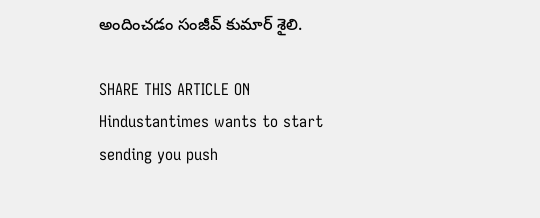అందించడం సంజీవ్ కుమార్ శైలి.

SHARE THIS ARTICLE ON
Hindustantimes wants to start sending you push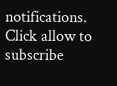notifications. Click allow to subscribe